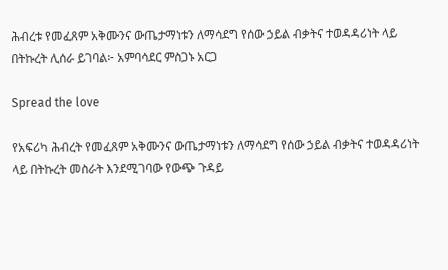ሕብረቱ የመፈጸም አቅሙንና ውጤታማነቱን ለማሳደግ የሰው ኃይል ብቃትና ተወዳዳሪነት ላይ በትኩረት ሊሰራ ይገባል፦ አምባሳደር ምስጋኑ አርጋ

Spread the love

የአፍሪካ ሕብረት የመፈጸም አቅሙንና ውጤታማነቱን ለማሳደግ የሰው ኃይል ብቃትና ተወዳዳሪነት ላይ በትኩረት መስራት እንደሚገባው የውጭ ጉዳይ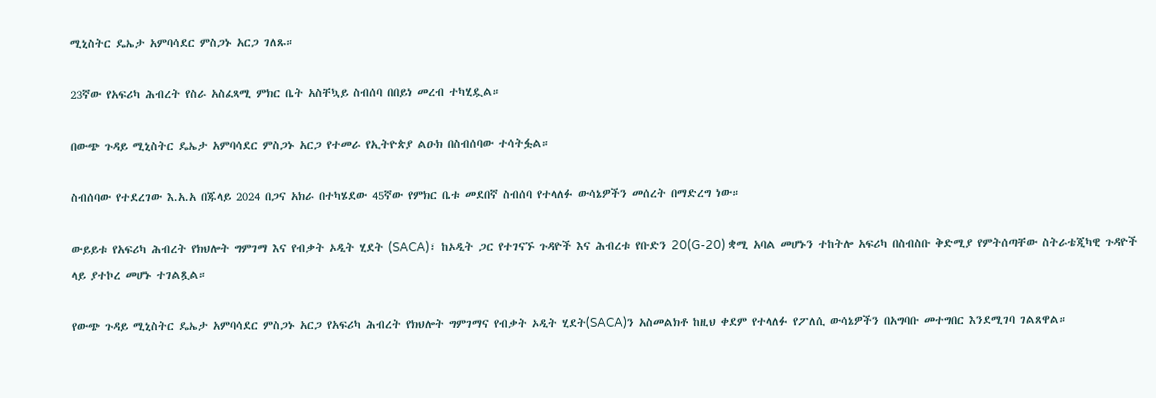ሚኒስትር ዴኤታ አምባሳደር ምስጋኑ አርጋ ገለጹ።

23ኛው የአፍሪካ ሕብረት የስራ አስፈጻሚ ምክር ቤት አስቸኳይ ስብሰባ በበይነ መረብ ተካሂዷል።

በውጭ ጉዳይ ሚኒስትር ዴኤታ አምባሳደር ምስጋኑ አርጋ የተመራ የኢትዮጵያ ልዑክ በስብሰባው ተሳትፏል።

ስብሰባው የተደረገው እ.አ.አ በጁላይ 2024 በጋና አክራ በተካሄደው 45ኛው የምክር ቤቱ መደበኛ ስብሰባ የተላለፉ ውሳኔዎችን መሰረት በማድረግ ነው።

ውይይቱ የአፍሪካ ሕብረት የክህሎት ግምገማ እና የብቃት ኦዲት ሂደት (SACA)፣ ከኦዲት ጋር የተገናኙ ጉዳዮች እና ሕብረቱ የቡድን 20(G-20) ቋሚ አባል መሆኑን ተከትሎ አፍሪካ በስብስቡ ቅድሚያ የምትሰጣቸው ስትራቴጂካዊ ጉዳዮች ላይ ያተኮረ መሆኑ ተገልጿል።

የውጭ ጉዳይ ሚኒስትር ዴኤታ አምባሳደር ምስጋኑ አርጋ የአፍሪካ ሕብረት የክህሎት ግምገማና የብቃት ኦዲት ሂደት(SACA)ን አስመልክቶ ከዚህ ቀደም የተላለፉ የፖለሲ ውሳኔዎችን በአግባቡ መተግበር እንደሚገባ ገልጸዋል።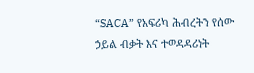“SACA” የአፍሪካ ሕብረትን የሰው ኃይል ብቃት እና ተወዳዳሪነት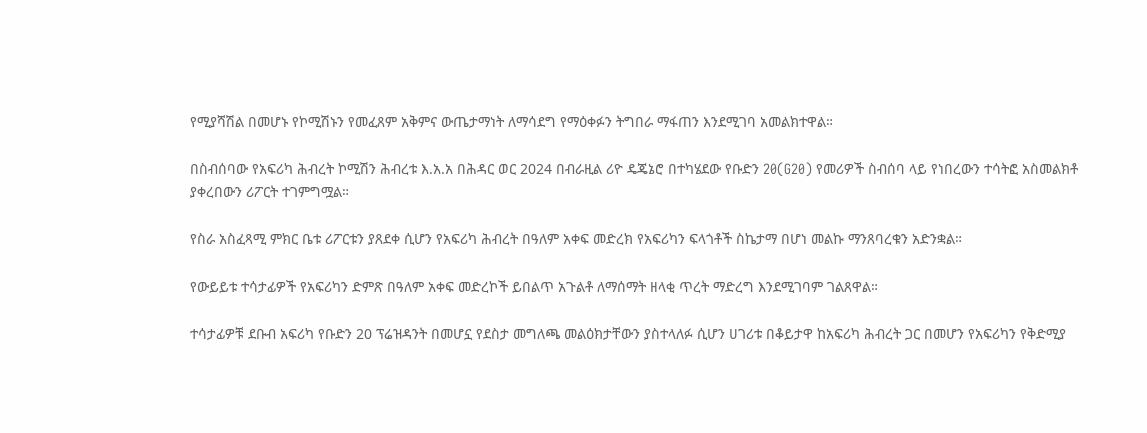የሚያሻሽል በመሆኑ የኮሚሽኑን የመፈጸም አቅምና ውጤታማነት ለማሳደግ የማዕቀፉን ትግበራ ማፋጠን እንደሚገባ አመልክተዋል።

በስብሰባው የአፍሪካ ሕብረት ኮሚሽን ሕብረቱ እ.አ.አ በሕዳር ወር 2024 በብራዚል ሪዮ ዴጄኔሮ በተካሄደው የቡድን 20(G20) የመሪዎች ስብሰባ ላይ የነበረውን ተሳትፎ አስመልክቶ ያቀረበውን ሪፖርት ተገምግሟል።

የስራ አስፈጻሚ ምክር ቤቱ ሪፖርቱን ያጸደቀ ሲሆን የአፍሪካ ሕብረት በዓለም አቀፍ መድረክ የአፍሪካን ፍላጎቶች ስኬታማ በሆነ መልኩ ማንጸባረቁን አድንቋል።

የውይይቱ ተሳታፊዎች የአፍሪካን ድምጽ በዓለም አቀፍ መድረኮች ይበልጥ አጉልቶ ለማሰማት ዘላቂ ጥረት ማድረግ እንደሚገባም ገልጸዋል።

ተሳታፊዎቹ ደቡብ አፍሪካ የቡድን 20 ፕሬዝዳንት በመሆኗ የደስታ መግለጫ መልዕክታቸውን ያስተላለፉ ሲሆን ሀገሪቱ በቆይታዋ ከአፍሪካ ሕብረት ጋር በመሆን የአፍሪካን የቅድሚያ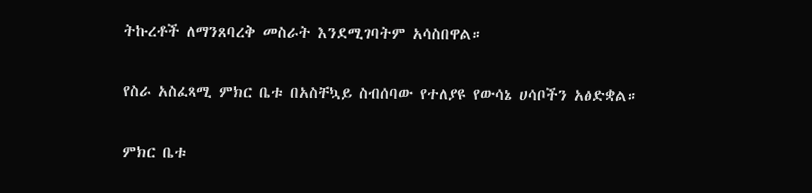ትኩረቶች ለማንጸባረቅ መስራት እንደሚገባትም አሳስበዋል።

የስራ አስፈጻሚ ምክር ቤቱ በአስቸኳይ ስብሰባው የተለያዩ የውሳኔ ሀሳቦችን አፅድቋል።

ምክር ቤቱ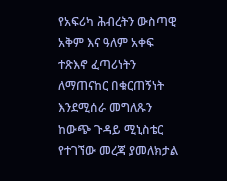የአፍሪካ ሕብረትን ውስጣዊ አቅም እና ዓለም አቀፍ ተጽእኖ ፈጣሪነትን ለማጠናከር በቁርጠኝነት እንደሚሰራ መግለጹን ከውጭ ጉዳይ ሚኒስቴር የተገኘው መረጃ ያመለክታል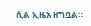ሲል ኢዜአ ዘግቧል።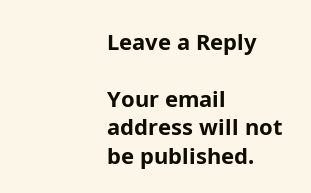Leave a Reply

Your email address will not be published.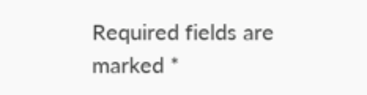Required fields are marked *